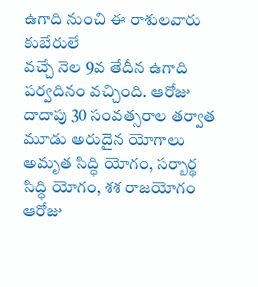ఉగాది నుంచి ఈ రాశులవారు కుబేరులే
వచ్చే నెల 9వ తేదీన ఉగాది పర్వదినం వచ్చింది. ఆరోజు దాదాపు 30 సంవత్సరాల తర్వాత మూడు అరుదైన యోగాలు అమృత సిద్ధి యోగం, సర్బార్థ సిద్ధి యోగం, శశ రాజయోగం ఆరోజు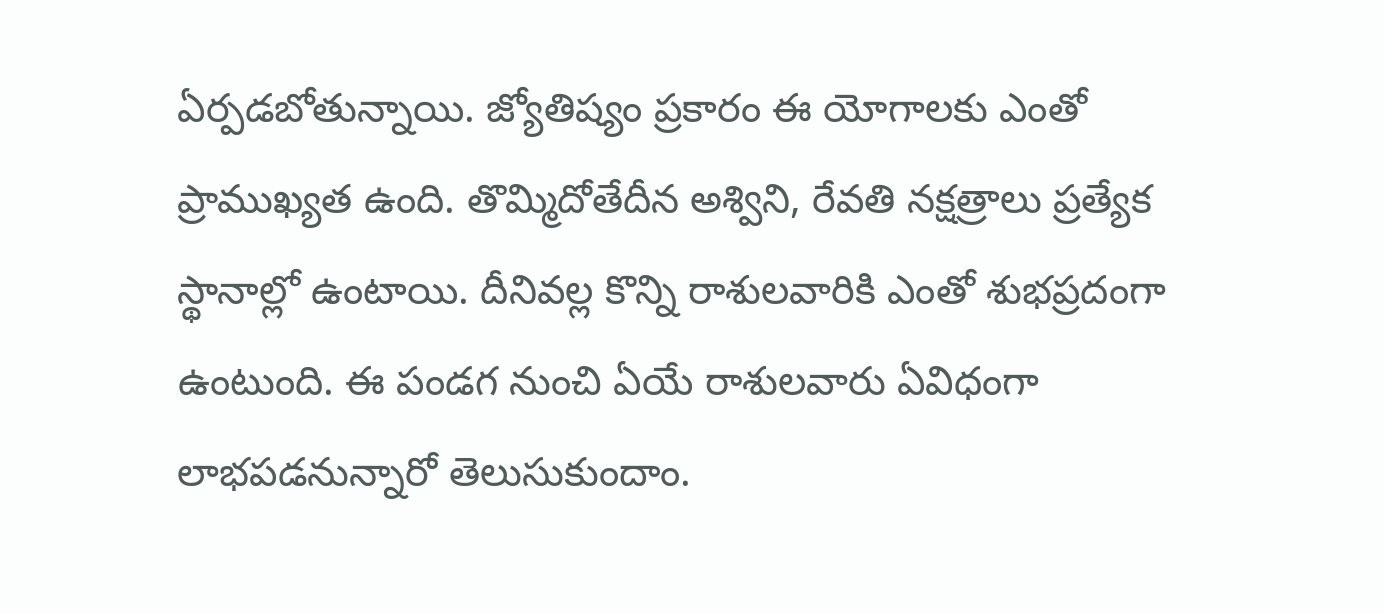ఏర్పడబోతున్నాయి. జ్యోతిష్యం ప్రకారం ఈ యోగాలకు ఎంతో ప్రాముఖ్యత ఉంది. తొమ్మిదోతేదీన అశ్విని, రేవతి నక్షత్రాలు ప్రత్యేక స్థానాల్లో ఉంటాయి. దీనివల్ల కొన్ని రాశులవారికి ఎంతో శుభప్రదంగా ఉంటుంది. ఈ పండగ నుంచి ఏయే రాశులవారు ఏవిధంగా లాభపడనున్నారో తెలుసుకుందాం.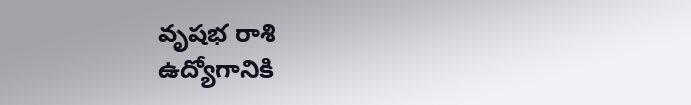వృషభ రాశి
ఉద్యోగానికి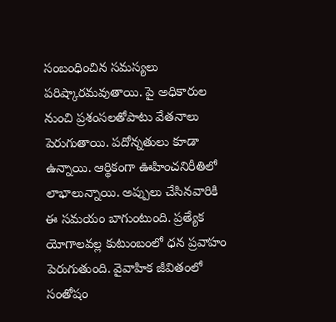సంబంధించిన సమస్యలు పరిష్కారమవుతాయి. పై అధికారుల నుంచి ప్రశంసలతోపాటు వేతనాలు పెరుగుతాయి. పదోన్నతులు కూడా ఉన్నాయి. ఆర్థికంగా ఊహించనిరీతిలో లాభాలున్నాయి. అప్పులు చేసినవారికి ఈ సమయం బాగుంటుంది. ప్రత్యేక యోగాలవల్ల కుటుంబంలో ధన ప్రవాహం పెరుగుతుంది. వైవాహిక జీవితంలో సంతోషం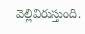వెల్లివిరుస్తుంది.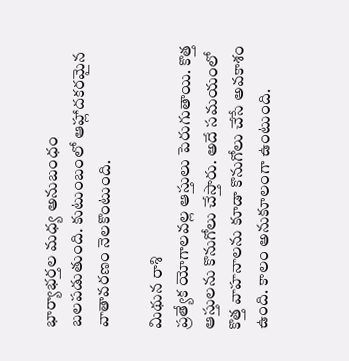భార్యాభర్తల మధ్య అనుబంధం బలపడుతుంది. కుటుంబంలో ఆహ్లాదకరమైన వాతావరణం నెలకొంటుంది.

మిథున రాశి
ప్రత్యేక యోగాలవల్ల ఆస్తులు పెరుగుతాయి. కొత్త ఆస్తులను కొనుగోలు చేస్తారు. అదే సమయంలో కొత్త వాహనాలను కూడా కొనుగోలు చేసే అవకాశం ఉంది. కాలం అనుకూలంగా ఉంటుంది.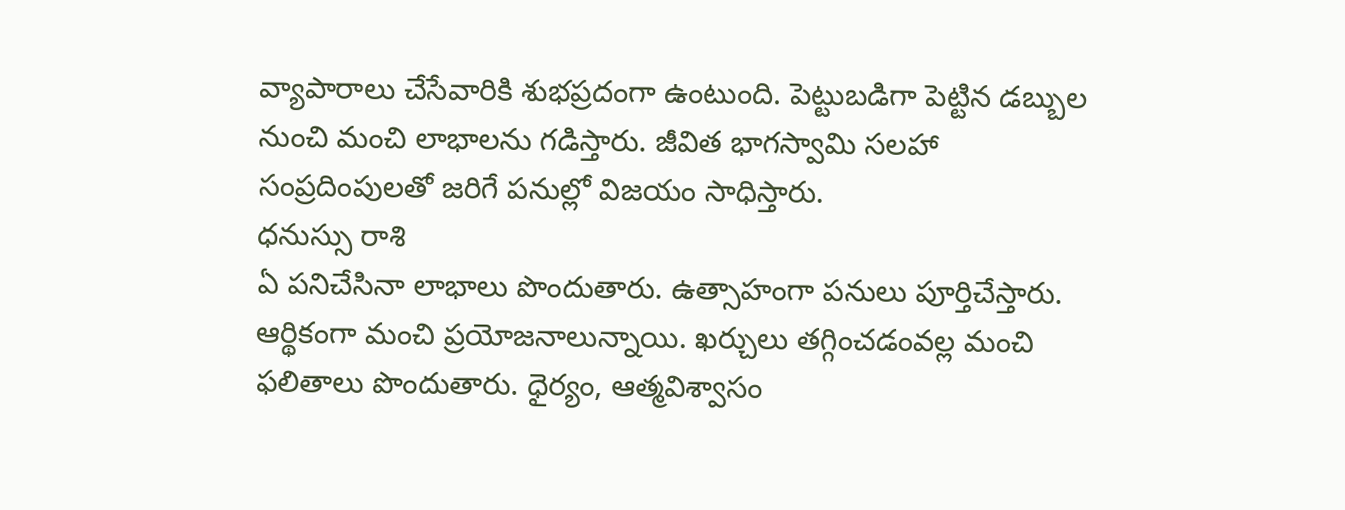వ్యాపారాలు చేసేవారికి శుభప్రదంగా ఉంటుంది. పెట్టుబడిగా పెట్టిన డబ్బుల నుంచి మంచి లాభాలను గడిస్తారు. జీవిత భాగస్వామి సలహా సంప్రదింపులతో జరిగే పనుల్లో విజయం సాధిస్తారు.
ధనుస్సు రాశి
ఏ పనిచేసినా లాభాలు పొందుతారు. ఉత్సాహంగా పనులు పూర్తిచేస్తారు. ఆర్థికంగా మంచి ప్రయోజనాలున్నాయి. ఖర్చులు తగ్గించడంవల్ల మంచి ఫలితాలు పొందుతారు. ధైర్యం, ఆత్మవిశ్వాసం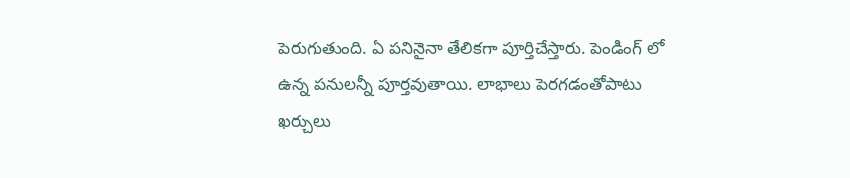పెరుగుతుంది. ఏ పనినైనా తేలికగా పూర్తిచేస్తారు. పెండింగ్ లో ఉన్న పనులన్నీ పూర్తవుతాయి. లాభాలు పెరగడంతోపాటు ఖర్చులు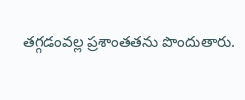తగ్గడంవల్ల ప్రశాంతతను పొందుతారు.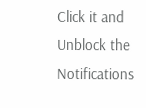Click it and Unblock the Notifications